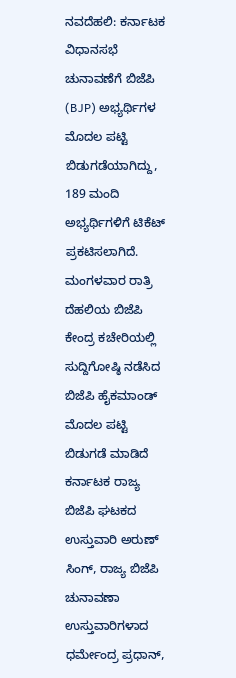ನವದೆಹಲಿ: ಕರ್ನಾಟಕ ವಿಧಾನಸಭೆ ಚುನಾವಣೆಗೆ ಬಿಜೆಪಿ (BJP) ಅಭ್ಯರ್ಥಿಗಳ ಮೊದಲ ಪಟ್ಟಿ ಬಿಡುಗಡೆಯಾಗಿದ್ದು, 189 ಮಂದಿ ಅಭ್ಯರ್ಥಿಗಳಿಗೆ ಟಿಕೆಟ್ ಪ್ರಕಟಿಸಲಾಗಿದೆ.
ಮಂಗಳವಾರ ರಾತ್ರಿ ದೆಹಲಿಯ ಬಿಜೆಪಿ ಕೇಂದ್ರ ಕಚೇರಿಯಲ್ಲಿ ಸುದ್ದಿಗೋಷ್ಠಿ ನಡೆಸಿದ ಬಿಜೆಪಿ ಹೈಕಮಾಂಡ್ ಮೊದಲ ಪಟ್ಟಿ ಬಿಡುಗಡೆ ಮಾಡಿದೆ ಕರ್ನಾಟಕ ರಾಜ್ಯ ಬಿಜೆಪಿ ಘಟಕದ ಉಸ್ತುವಾರಿ ಅರುಣ್ ಸಿಂಗ್, ರಾಜ್ಯ ಬಿಜೆಪಿ ಚುನಾವಣಾ ಉಸ್ತುವಾರಿಗಳಾದ ಧರ್ಮೇಂದ್ರ ಪ್ರಧಾನ್,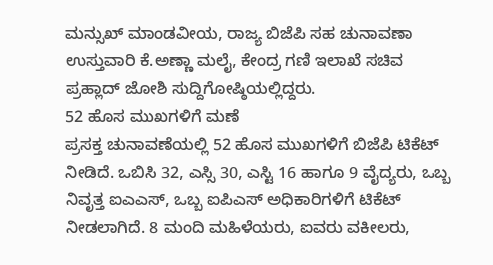ಮನ್ಸುಖ್ ಮಾಂಡವೀಯ, ರಾಜ್ಯ ಬಿಜೆಪಿ ಸಹ ಚುನಾವಣಾ ಉಸ್ತುವಾರಿ ಕೆ.ಅಣ್ಣಾ ಮಲೈ, ಕೇಂದ್ರ ಗಣಿ ಇಲಾಖೆ ಸಚಿವ ಪ್ರಹ್ಲಾದ್ ಜೋಶಿ ಸುದ್ದಿಗೋಷ್ಠಿಯಲ್ಲಿದ್ದರು.
52 ಹೊಸ ಮುಖಗಳಿಗೆ ಮಣೆ
ಪ್ರಸಕ್ತ ಚುನಾವಣೆಯಲ್ಲಿ 52 ಹೊಸ ಮುಖಗಳಿಗೆ ಬಿಜೆಪಿ ಟಿಕೆಟ್ ನೀಡಿದೆ. ಒಬಿಸಿ 32, ಎಸ್ಸಿ 30, ಎಸ್ಟಿ 16 ಹಾಗೂ 9 ವೈದ್ಯರು, ಒಬ್ಬ ನಿವೃತ್ತ ಐಎಎಸ್, ಒಬ್ಬ ಐಪಿಎಸ್ ಅಧಿಕಾರಿಗಳಿಗೆ ಟಿಕೆಟ್ ನೀಡಲಾಗಿದೆ. 8 ಮಂದಿ ಮಹಿಳೆಯರು, ಐವರು ವಕೀಲರು,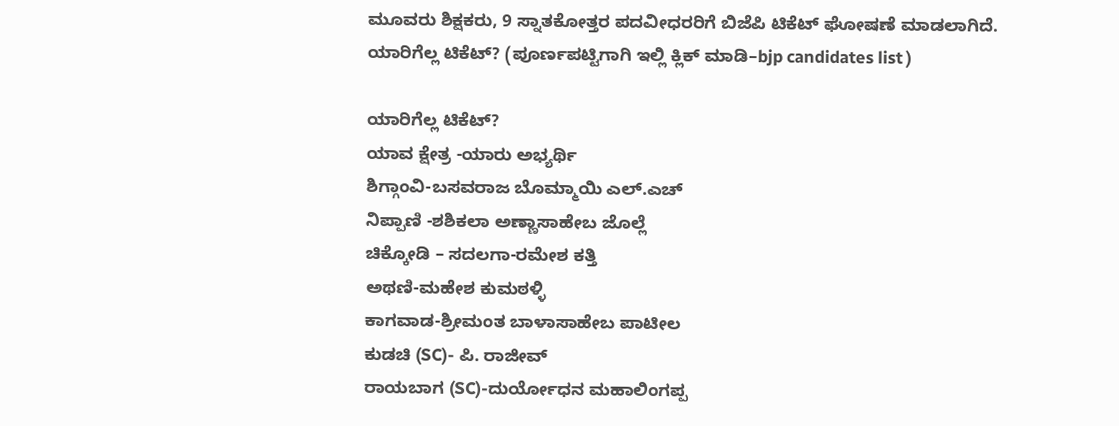ಮೂವರು ಶಿಕ್ಷಕರು, 9 ಸ್ನಾತಕೋತ್ತರ ಪದವೀಧರರಿಗೆ ಬಿಜೆಪಿ ಟಿಕೆಟ್ ಘೋಷಣೆ ಮಾಡಲಾಗಿದೆ.
ಯಾರಿಗೆಲ್ಲ ಟಿಕೆಟ್? (ಪೂರ್ಣಪಟ್ಟಿಗಾಗಿ ಇಲ್ಲಿ ಕ್ಲಿಕ್ ಮಾಡಿ–bjp candidates list )

ಯಾರಿಗೆಲ್ಲ ಟಿಕೆಟ್?
ಯಾವ ಕ್ಷೇತ್ರ -ಯಾರು ಅಭ್ಯರ್ಥಿ
ಶಿಗ್ಗಾಂವಿ-ಬಸವರಾಜ ಬೊಮ್ಮಾಯಿ ಎಲ್.ಎಚ್
ನಿಪ್ಪಾಣಿ -ಶಶಿಕಲಾ ಅಣ್ಣಾಸಾಹೇಬ ಜೊಲ್ಲೆ
ಚಿಕ್ಕೋಡಿ – ಸದಲಗಾ-ರಮೇಶ ಕತ್ತಿ
ಅಥಣಿ-ಮಹೇಶ ಕುಮಠಳ್ಳಿ
ಕಾಗವಾಡ-ಶ್ರೀಮಂತ ಬಾಳಾಸಾಹೇಬ ಪಾಟೀಲ
ಕುಡಚಿ (SC)- ಪಿ. ರಾಜೀವ್
ರಾಯಬಾಗ (SC)-ದುರ್ಯೋಧನ ಮಹಾಲಿಂಗಪ್ಪ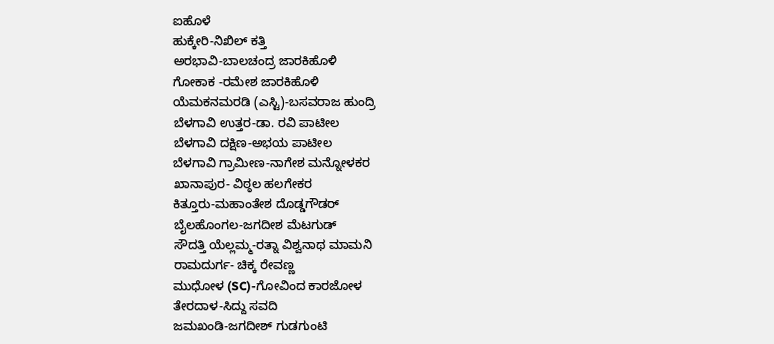ಐಹೊಳೆ
ಹುಕ್ಕೇರಿ-ನಿಖಿಲ್ ಕತ್ತಿ
ಅರಭಾವಿ-ಬಾಲಚಂದ್ರ ಜಾರಕಿಹೊಳಿ
ಗೋಕಾಕ -ರಮೇಶ ಜಾರಕಿಹೊಳಿ
ಯೆಮಕನಮರಡಿ (ಎಸ್ಟಿ)-ಬಸವರಾಜ ಹುಂದ್ರಿ
ಬೆಳಗಾವಿ ಉತ್ತರ-ಡಾ. ರವಿ ಪಾಟೀಲ
ಬೆಳಗಾವಿ ದಕ್ಷಿಣ-ಅಭಯ ಪಾಟೀಲ
ಬೆಳಗಾವಿ ಗ್ರಾಮೀಣ-ನಾಗೇಶ ಮನ್ನೋಳಕರ
ಖಾನಾಪುರ- ವಿಠ್ಠಲ ಹಲಗೇಕರ
ಕಿತ್ತೂರು-ಮಹಾಂತೇಶ ದೊಡ್ಡಗೌಡರ್
ಬೈಲಹೊಂಗಲ-ಜಗದೀಶ ಮೆಟಗುಡ್
ಸೌದತ್ತಿ ಯೆಲ್ಲಮ್ಮ-ರತ್ನಾ ವಿಶ್ವನಾಥ ಮಾಮನಿ
ರಾಮದುರ್ಗ- ಚಿಕ್ಕ ರೇವಣ್ಣ
ಮುಧೋಳ (SC)-ಗೋವಿಂದ ಕಾರಜೋಳ
ತೇರದಾಳ-ಸಿದ್ದು ಸವದಿ
ಜಮಖಂಡಿ-ಜಗದೀಶ್ ಗುಡಗುಂಟಿ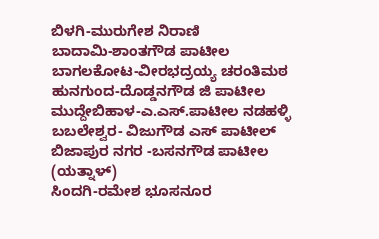ಬಿಳಗಿ-ಮುರುಗೇಶ ನಿರಾಣಿ
ಬಾದಾಮಿ-ಶಾಂತಗೌಡ ಪಾಟೀಲ
ಬಾಗಲಕೋಟ-ವೀರಭದ್ರಯ್ಯ ಚರಂತಿಮಠ
ಹುನಗುಂದ-ದೊಡ್ಡನಗೌಡ ಜಿ ಪಾಟೀಲ
ಮುದ್ದೇಬಿಹಾಳ-ಎ.ಎಸ್.ಪಾಟೀಲ ನಡಹಳ್ಳಿ
ಬಬಲೇಶ್ವರ- ವಿಜುಗೌಡ ಎಸ್ ಪಾಟೀಲ್
ಬಿಜಾಪುರ ನಗರ -ಬಸನಗೌಡ ಪಾಟೀಲ (ಯತ್ನಾಳ್)
ಸಿಂದಗಿ-ರಮೇಶ ಭೂಸನೂರ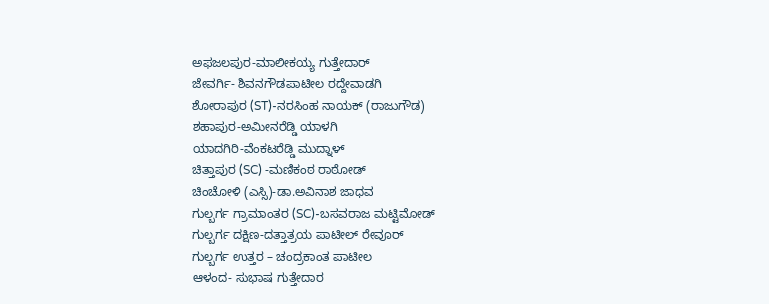ಅಫಜಲಪುರ-ಮಾಲೀಕಯ್ಯ ಗುತ್ತೇದಾರ್
ಜೇವರ್ಗಿ- ಶಿವನಗೌಡಪಾಟೀಲ ರದ್ದೇವಾಡಗಿ
ಶೋರಾಪುರ (ST)-ನರಸಿಂಹ ನಾಯಕ್ (ರಾಜುಗೌಡ)
ಶಹಾಪುರ-ಅಮೀನರೆಡ್ಡಿ ಯಾಳಗಿ
ಯಾದಗಿರಿ-ವೆಂಕಟರೆಡ್ಡಿ ಮುದ್ನಾಳ್
ಚಿತ್ತಾಪುರ (SC) -ಮಣಿಕಂಠ ರಾಠೋಡ್
ಚಿಂಚೋಳಿ (ಎಸ್ಸಿ)-ಡಾ.ಅವಿನಾಶ ಜಾಧವ
ಗುಲ್ಬರ್ಗ ಗ್ರಾಮಾಂತರ (SC)-ಬಸವರಾಜ ಮಟ್ಟಿಮೋಡ್
ಗುಲ್ಬರ್ಗ ದಕ್ಷಿಣ-ದತ್ತಾತ್ರಯ ಪಾಟೀಲ್ ರೇವೂರ್
ಗುಲ್ಬರ್ಗ ಉತ್ತರ – ಚಂದ್ರಕಾಂತ ಪಾಟೀಲ
ಆಳಂದ- ಸುಭಾಷ ಗುತ್ತೇದಾರ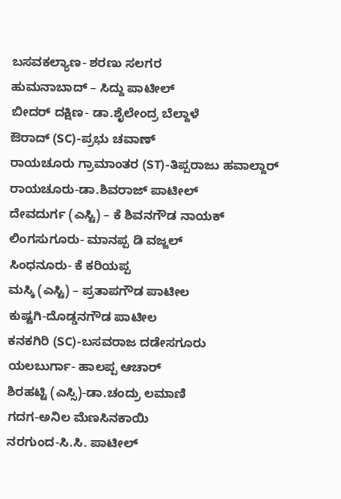ಬಸವಕಲ್ಯಾಣ- ಶರಣು ಸಲಗರ
ಹುಮನಾಬಾದ್ – ಸಿದ್ದು ಪಾಟೀಲ್
ಬೀದರ್ ದಕ್ಷಿಣ- ಡಾ.ಶೈಲೇಂದ್ರ ಬೆಲ್ದಾಳೆ
ಔರಾದ್ (SC)-ಪ್ರಭು ಚವಾಣ್
ರಾಯಚೂರು ಗ್ರಾಮಾಂತರ (ST)-ತಿಪ್ಪರಾಜು ಹವಾಲ್ದಾರ್
ರಾಯಚೂರು-ಡಾ.ಶಿವರಾಜ್ ಪಾಟೀಲ್
ದೇವದುರ್ಗ (ಎಸ್ಟಿ) – ಕೆ ಶಿವನಗೌಡ ನಾಯಕ್
ಲಿಂಗಸುಗೂರು- ಮಾನಪ್ಪ ಡಿ ವಜ್ಜಲ್
ಸಿಂಧನೂರು- ಕೆ ಕರಿಯಪ್ಪ
ಮಸ್ಕಿ (ಎಸ್ಟಿ) – ಪ್ರತಾಪಗೌಡ ಪಾಟೀಲ
ಕುಷ್ಟಗಿ-ದೊಡ್ಡನಗೌಡ ಪಾಟೀಲ
ಕನಕಗಿರಿ (SC)-ಬಸವರಾಜ ದಡೇಸಗೂರು
ಯಲಬುರ್ಗಾ- ಹಾಲಪ್ಪ ಆಚಾರ್
ಶಿರಹಟ್ಟಿ (ಎಸ್ಸಿ)-ಡಾ.ಚಂದ್ರು ಲಮಾಣಿ
ಗದಗ-ಅನಿಲ ಮೆಣಸಿನಕಾಯಿ
ನರಗುಂದ-ಸಿ.ಸಿ. ಪಾಟೀಲ್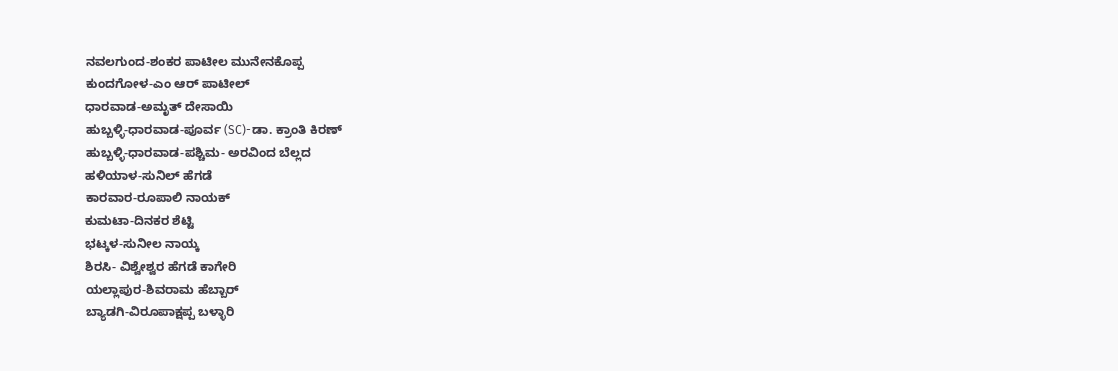ನವಲಗುಂದ-ಶಂಕರ ಪಾಟೀಲ ಮುನೇನಕೊಪ್ಪ
ಕುಂದಗೋಳ-ಎಂ ಆರ್ ಪಾಟೀಲ್
ಧಾರವಾಡ-ಅಮೃತ್ ದೇಸಾಯಿ
ಹುಬ್ಬಳ್ಳಿ-ಧಾರವಾಡ-ಪೂರ್ವ (SC)-ಡಾ. ಕ್ರಾಂತಿ ಕಿರಣ್
ಹುಬ್ಬಳ್ಳಿ-ಧಾರವಾಡ-ಪಶ್ಚಿಮ- ಅರವಿಂದ ಬೆಲ್ಲದ
ಹಳಿಯಾಳ-ಸುನಿಲ್ ಹೆಗಡೆ
ಕಾರವಾರ-ರೂಪಾಲಿ ನಾಯಕ್
ಕುಮಟಾ-ದಿನಕರ ಶೆಟ್ಟಿ
ಭಟ್ಕಳ-ಸುನೀಲ ನಾಯ್ಕ
ಶಿರಸಿ- ವಿಶ್ವೇಶ್ವರ ಹೆಗಡೆ ಕಾಗೇರಿ
ಯಲ್ಲಾಪುರ-ಶಿವರಾಮ ಹೆಬ್ಬಾರ್
ಬ್ಯಾಡಗಿ-ವಿರೂಪಾಕ್ಷಪ್ಪ ಬಳ್ಳಾರಿ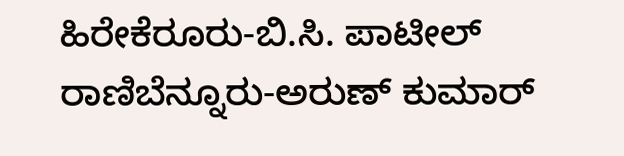ಹಿರೇಕೆರೂರು-ಬಿ.ಸಿ. ಪಾಟೀಲ್
ರಾಣಿಬೆನ್ನೂರು-ಅರುಣ್ ಕುಮಾರ್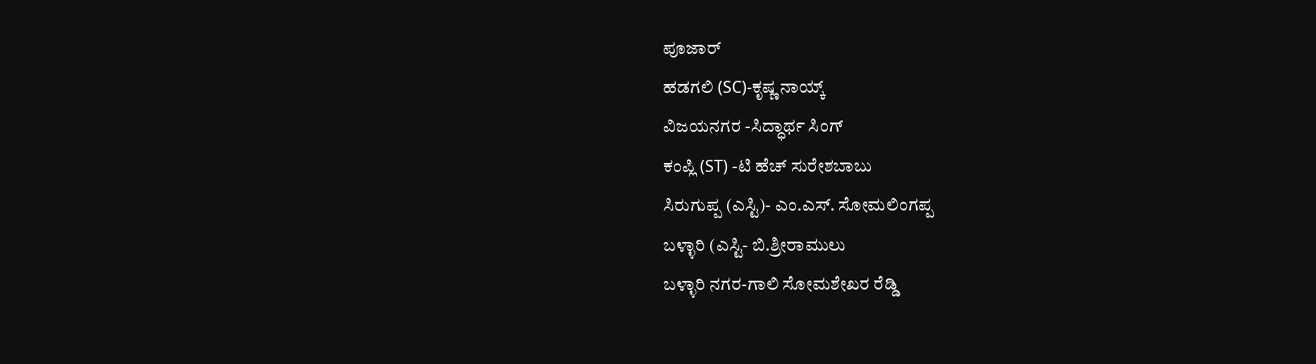ಪೂಜಾರ್
ಹಡಗಲಿ (SC)-ಕೃಷ್ಣ ನಾಯ್ಕ್
ವಿಜಯನಗರ -ಸಿದ್ಧಾರ್ಥ ಸಿಂಗ್
ಕಂಪ್ಲಿ (ST) -ಟಿ ಹೆಚ್ ಸುರೇಶಬಾಬು
ಸಿರುಗುಪ್ಪ (ಎಸ್ಟಿ)- ಎಂ.ಎಸ್. ಸೋಮಲಿಂಗಪ್ಪ
ಬಳ್ಳಾರಿ (ಎಸ್ಟಿ- ಬಿ.ಶ್ರೀರಾಮುಲು
ಬಳ್ಳಾರಿ ನಗರ-ಗಾಲಿ ಸೋಮಶೇಖರ ರೆಡ್ಡಿ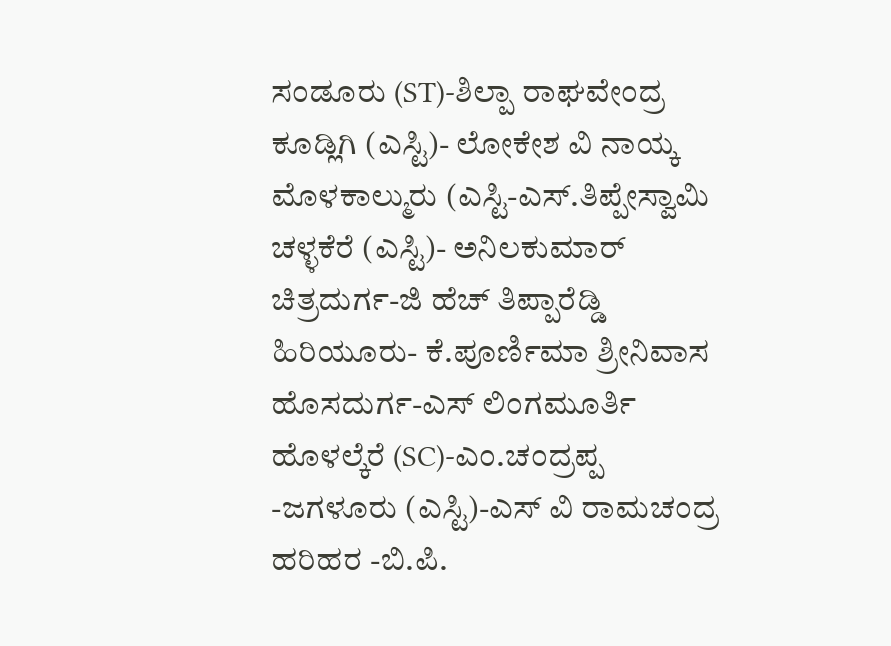ಸಂಡೂರು (ST)-ಶಿಲ್ಪಾ ರಾಘವೇಂದ್ರ
ಕೂಡ್ಲಿಗಿ (ಎಸ್ಟಿ)- ಲೋಕೇಶ ವಿ ನಾಯ್ಕ
ಮೊಳಕಾಲ್ಮುರು (ಎಸ್ಟಿ-ಎಸ್.ತಿಪ್ಪೇಸ್ವಾಮಿ
ಚಳ್ಳಕೆರೆ (ಎಸ್ಟಿ)- ಅನಿಲಕುಮಾರ್
ಚಿತ್ರದುರ್ಗ-ಜಿ ಹೆಚ್ ತಿಪ್ಪಾರೆಡ್ಡಿ
ಹಿರಿಯೂರು- ಕೆ.ಪೂರ್ಣಿಮಾ ಶ್ರೀನಿವಾಸ
ಹೊಸದುರ್ಗ-ಎಸ್ ಲಿಂಗಮೂರ್ತಿ
ಹೊಳಲ್ಕೆರೆ (SC)-ಎಂ.ಚಂದ್ರಪ್ಪ
-ಜಗಳೂರು (ಎಸ್ಟಿ)-ಎಸ್ ವಿ ರಾಮಚಂದ್ರ
ಹರಿಹರ -ಬಿ.ಪಿ.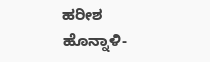ಹರೀಶ
ಹೊನ್ನಾಳಿ-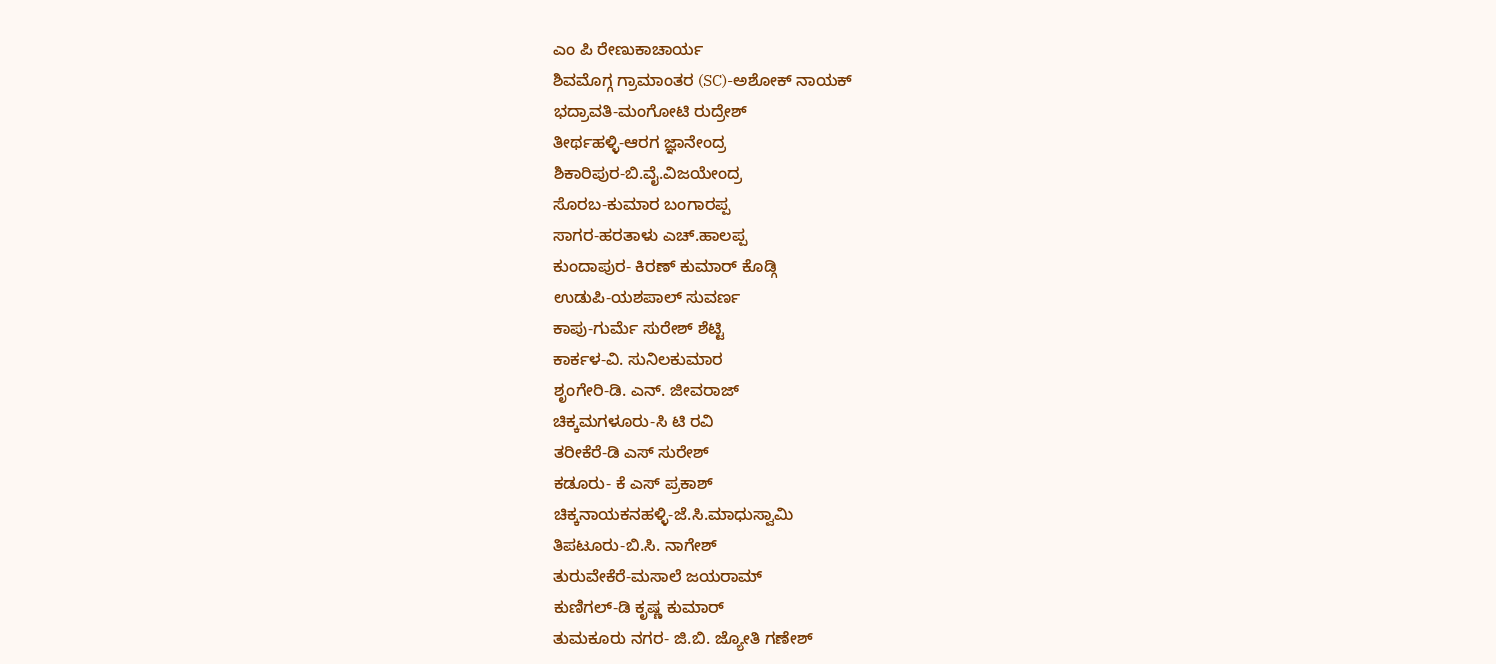ಎಂ ಪಿ ರೇಣುಕಾಚಾರ್ಯ
ಶಿವಮೊಗ್ಗ ಗ್ರಾಮಾಂತರ (SC)-ಅಶೋಕ್ ನಾಯಕ್
ಭದ್ರಾವತಿ-ಮಂಗೋಟಿ ರುದ್ರೇಶ್
ತೀರ್ಥಹಳ್ಳಿ-ಆರಗ ಜ್ಞಾನೇಂದ್ರ
ಶಿಕಾರಿಪುರ-ಬಿ.ವೈ.ವಿಜಯೇಂದ್ರ
ಸೊರಬ-ಕುಮಾರ ಬಂಗಾರಪ್ಪ
ಸಾಗರ-ಹರತಾಳು ಎಚ್.ಹಾಲಪ್ಪ
ಕುಂದಾಪುರ- ಕಿರಣ್ ಕುಮಾರ್ ಕೊಡ್ಗಿ
ಉಡುಪಿ-ಯಶಪಾಲ್ ಸುವರ್ಣ
ಕಾಪು-ಗುರ್ಮೆ ಸುರೇಶ್ ಶೆಟ್ಟಿ
ಕಾರ್ಕಳ-ವಿ. ಸುನಿಲಕುಮಾರ
ಶೃಂಗೇರಿ-ಡಿ. ಎನ್. ಜೀವರಾಜ್
ಚಿಕ್ಕಮಗಳೂರು-ಸಿ ಟಿ ರವಿ
ತರೀಕೆರೆ-ಡಿ ಎಸ್ ಸುರೇಶ್
ಕಡೂರು- ಕೆ ಎಸ್ ಪ್ರಕಾಶ್
ಚಿಕ್ಕನಾಯಕನಹಳ್ಳಿ-ಜೆ.ಸಿ.ಮಾಧುಸ್ವಾಮಿ
ತಿಪಟೂರು-ಬಿ.ಸಿ. ನಾಗೇಶ್
ತುರುವೇಕೆರೆ-ಮಸಾಲೆ ಜಯರಾಮ್
ಕುಣಿಗಲ್-ಡಿ ಕೃಷ್ಣ ಕುಮಾರ್
ತುಮಕೂರು ನಗರ- ಜಿ.ಬಿ. ಜ್ಯೋತಿ ಗಣೇಶ್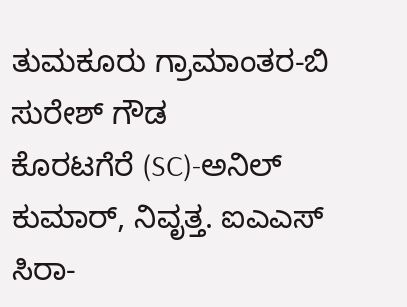ತುಮಕೂರು ಗ್ರಾಮಾಂತರ-ಬಿ ಸುರೇಶ್ ಗೌಡ
ಕೊರಟಗೆರೆ (SC)-ಅನಿಲ್ ಕುಮಾರ್, ನಿವೃತ್ತ. ಐಎಎಸ್
ಸಿರಾ-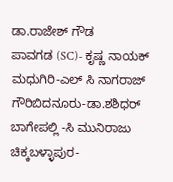ಡಾ.ರಾಜೇಶ್ ಗೌಡ
ಪಾವಗಡ (SC)- ಕೃಷ್ಣ ನಾಯಕ್
ಮಧುಗಿರಿ-ಎಲ್ ಸಿ ನಾಗರಾಜ್
ಗೌರಿಬಿದನೂರು-ಡಾ.ಶಶಿಧರ್
ಬಾಗೇಪಲ್ಲಿ -ಸಿ ಮುನಿರಾಜು
ಚಿಕ್ಕಬಳ್ಳಾಪುರ-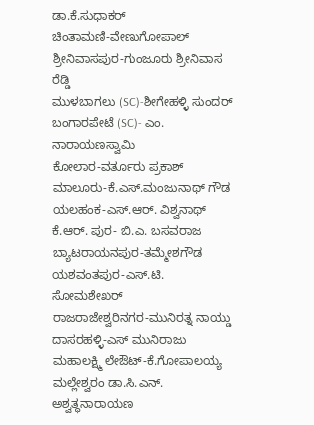ಡಾ.ಕೆ.ಸುಧಾಕರ್
ಚಿಂತಾಮಣಿ-ವೇಣುಗೋಪಾಲ್
ಶ್ರೀನಿವಾಸಪುರ-ಗುಂಜೂರು ಶ್ರೀನಿವಾಸ ರೆಡ್ಡಿ
ಮುಳಬಾಗಲು (SC)-ಶೀಗೇಹಳ್ಳಿ ಸುಂದರ್
ಬಂಗಾರಪೇಟೆ (SC)- ಎಂ. ನಾರಾಯಣಸ್ವಾಮಿ
ಕೋಲಾರ-ವರ್ತೂರು ಪ್ರಕಾಶ್
ಮಾಲೂರು-ಕೆ.ಎಸ್.ಮಂಜುನಾಥ್ ಗೌಡ
ಯಲಹಂಕ-ಎಸ್.ಆರ್. ವಿಶ್ವನಾಥ್
ಕೆ.ಆರ್. ಪುರ- ಬಿ.ಎ. ಬಸವರಾಜ
ಬ್ಯಾಟರಾಯನಪುರ-ತಮ್ಮೇಶಗೌಡ
ಯಶವಂತಪುರ-ಎಸ್.ಟಿ. ಸೋಮಶೇಖರ್
ರಾಜರಾಜೇಶ್ವರಿನಗರ-ಮುನಿರತ್ನ ನಾಯ್ಡು
ದಾಸರಹಳ್ಳಿ-ಎಸ್ ಮುನಿರಾಜು
ಮಹಾಲಕ್ಷ್ಮಿ ಲೇಔಟ್-ಕೆ.ಗೋಪಾಲಯ್ಯ
ಮಲ್ಲೇಶ್ವರಂ ಡಾ.ಸಿ.ಎನ್. ಅಶ್ವತ್ಥನಾರಾಯಣ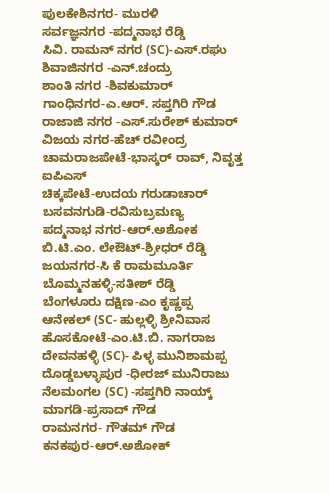ಪುಲಕೇಶಿನಗರ- ಮುರಳಿ
ಸರ್ವಜ್ಞನಗರ -ಪದ್ಮನಾಭ ರೆಡ್ಡಿ
ಸಿವಿ. ರಾಮನ್ ನಗರ (SC)-ಎಸ್.ರಘು
ಶಿವಾಜಿನಗರ -ಎನ್.ಚಂದ್ರು
ಶಾಂತಿ ನಗರ -ಶಿವಕುಮಾರ್
ಗಾಂಧಿನಗರ-ಎ.ಆರ್. ಸಪ್ತಗಿರಿ ಗೌಡ
ರಾಜಾಜಿ ನಗರ -ಎಸ್.ಸುರೇಶ್ ಕುಮಾರ್
ವಿಜಯ ನಗರ-ಹೆಚ್ ರವೀಂದ್ರ
ಚಾಮರಾಜಪೇಟೆ-ಭಾಸ್ಕರ್ ರಾವ್, ನಿವೃತ್ತ ಐಪಿಎಸ್
ಚಿಕ್ಕಪೇಟೆ-ಉದಯ ಗರುಡಾಚಾರ್
ಬಸವನಗುಡಿ-ರವಿಸುಬ್ರಮಣ್ಯ
ಪದ್ಮನಾಭ ನಗರ-ಆರ್.ಅಶೋಕ
ಬಿ.ಟಿ.ಎಂ. ಲೇಔಟ್-ಶ್ರೀಧರ್ ರೆಡ್ಡಿ
ಜಯನಗರ-ಸಿ ಕೆ ರಾಮಮೂರ್ತಿ
ಬೊಮ್ಮನಹಳ್ಳಿ-ಸತೀಶ್ ರೆಡ್ಡಿ
ಬೆಂಗಳೂರು ದಕ್ಷಿಣ-ಎಂ ಕೃಷ್ಣಪ್ಪ
ಆನೇಕಲ್ (SC- ಹುಲ್ಲಳ್ಳಿ ಶ್ರೀನಿವಾಸ
ಹೊಸಕೋಟೆ-ಎಂ.ಟಿ.ಬಿ. ನಾಗರಾಜ
ದೇವನಹಳ್ಳಿ (SC)- ಪಿಳ್ಳ ಮುನಿಶಾಮಪ್ಪ
ದೊಡ್ಡಬಳ್ಳಾಪುರ -ಧೀರಜ್ ಮುನಿರಾಜು
ನೆಲಮಂಗಲ (SC) -ಸಪ್ತಗಿರಿ ನಾಯ್ಕ್
ಮಾಗಡಿ-ಪ್ರಸಾದ್ ಗೌಡ
ರಾಮನಗರ- ಗೌತಮ್ ಗೌಡ
ಕನಕಪುರ-ಆರ್.ಅಶೋಕ್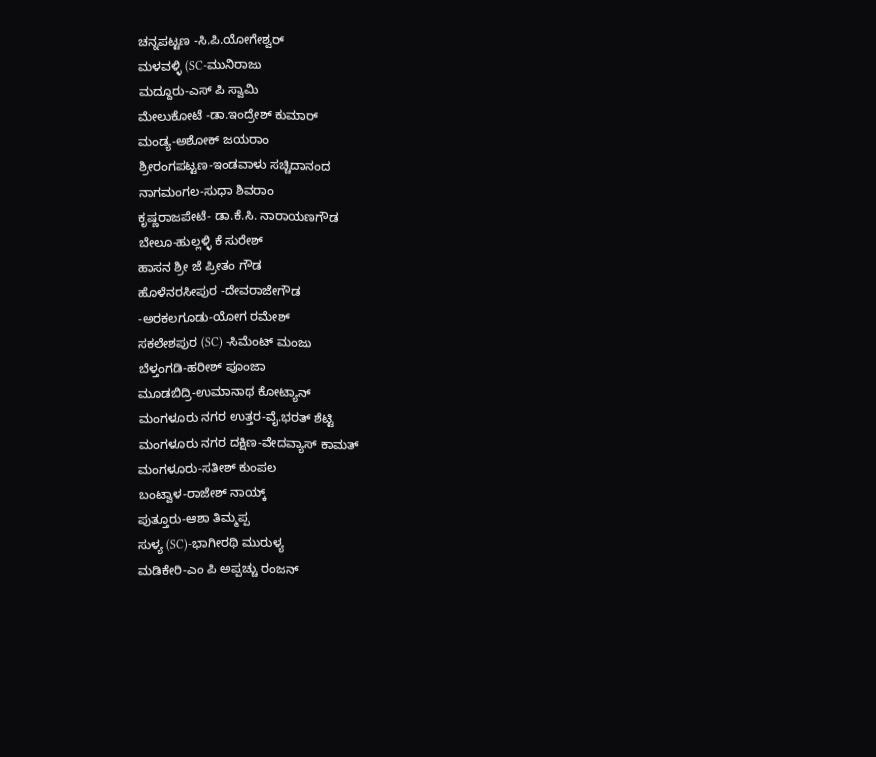ಚನ್ನಪಟ್ಟಣ -ಸಿ.ಪಿ.ಯೋಗೇಶ್ವರ್
ಮಳವಳ್ಳಿ (SC-ಮುನಿರಾಜು
ಮದ್ದೂರು-ಎಸ್ ಪಿ ಸ್ವಾಮಿ
ಮೇಲುಕೋಟೆ -ಡಾ.ಇಂದ್ರೇಶ್ ಕುಮಾರ್
ಮಂಡ್ಯ-ಅಶೋಕ್ ಜಯರಾಂ
ಶ್ರೀರಂಗಪಟ್ಟಣ-ಇಂಡವಾಳು ಸಚ್ಚಿದಾನಂದ
ನಾಗಮಂಗಲ-ಸುಧಾ ಶಿವರಾಂ
ಕೃಷ್ಣರಾಜಪೇಟೆ- ಡಾ.ಕೆ.ಸಿ. ನಾರಾಯಣಗೌಡ
ಬೇಲೂ-ಹುಲ್ಲಳ್ಳಿ ಕೆ ಸುರೇಶ್
ಹಾಸನ ಶ್ರೀ ಜೆ ಪ್ರೀತಂ ಗೌಡ
ಹೊಳೆನರಸೀಪುರ -ದೇವರಾಜೇಗೌಡ
-ಅರಕಲಗೂಡು-ಯೋಗ ರಮೇಶ್
ಸಕಲೇಶಪುರ (SC) -ಸಿಮೆಂಟ್ ಮಂಜು
ಬೆಳ್ತಂಗಡಿ-ಹರೀಶ್ ಪೂಂಜಾ
ಮೂಡಬಿದ್ರಿ-ಉಮಾನಾಥ ಕೋಟ್ಯಾನ್
ಮಂಗಳೂರು ನಗರ ಉತ್ತರ-ವೈ.ಭರತ್ ಶೆಟ್ಟಿ
ಮಂಗಳೂರು ನಗರ ದಕ್ಷಿಣ-ವೇದವ್ಯಾಸ್ ಕಾಮತ್
ಮಂಗಳೂರು-ಸತೀಶ್ ಕುಂಪಲ
ಬಂಟ್ವಾಳ-ರಾಜೇಶ್ ನಾಯ್ಕ್
ಪುತ್ತೂರು-ಆಶಾ ತಿಮ್ಮಪ್ಪ
ಸುಳ್ಯ (SC)-ಭಾಗೀರಥಿ ಮುರುಳ್ಯ
ಮಡಿಕೇರಿ-ಎಂ ಪಿ ಅಪ್ಪಚ್ಚು ರಂಜನ್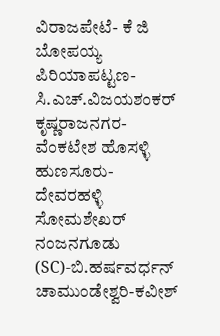ವಿರಾಜಪೇಟೆ- ಕೆ ಜಿ ಬೋಪಯ್ಯ
ಪಿರಿಯಾಪಟ್ಟಣ-ಸಿ.ಎಚ್.ವಿಜಯಶಂಕರ್
ಕೃಷ್ಣರಾಜನಗರ-ವೆಂಕಟೇಶ ಹೊಸಳ್ಳಿ
ಹುಣಸೂರು-ದೇವರಹಳ್ಳಿ ಸೋಮಶೇಖರ್
ನಂಜನಗೂಡು (SC)-ಬಿ.ಹರ್ಷವರ್ಧನ್
ಚಾಮುಂಡೇಶ್ವರಿ-ಕವೀಶ್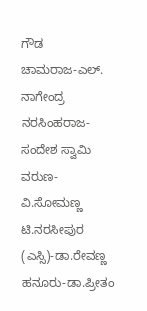ಗೌಡ
ಚಾಮರಾಜ-ಎಲ್. ನಾಗೇಂದ್ರ
ನರಸಿಂಹರಾಜ-ಸಂದೇಶ ಸ್ವಾಮಿ
ವರುಣ-ವಿ.ಸೋಮಣ್ಣ
ಟಿ.ನರಸೀಪುರ (ಎಸ್ಸಿ)-ಡಾ.ರೇವಣ್ಣ
ಹನೂರು-ಡಾ.ಪ್ರೀತಂ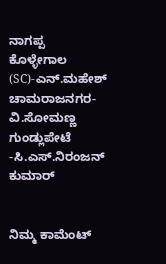ನಾಗಪ್ಪ
ಕೊಳ್ಳೇಗಾಲ (SC)-ಎನ್.ಮಹೇಶ್
ಚಾಮರಾಜನಗರ-ವಿ.ಸೋಮಣ್ಣ
ಗುಂಡ್ಲುಪೇಟೆ -ಸಿ.ಎಸ್.ನಿರಂಜನ್ ಕುಮಾರ್


ನಿಮ್ಮ ಕಾಮೆಂಟ್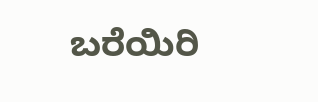ಬರೆಯಿರಿ